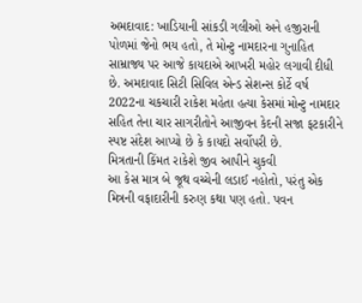અમદાવાદ: ખાડિયાની સાંકડી ગલીઓ અને હજીરાની પોળમાં જેનો ભય હતો, તે મોન્ટુ નામદારના ગુનાહિત સામ્રાજ્ય પર આજે કાયદાએ આખરી મહોર લગાવી દીધી છે. અમદાવાદ સિટી સિવિલ એન્ડ સેશન્સ કોર્ટે વર્ષ 2022ના ચકચારી રાકેશ મહેતા હત્યા કેસમાં મોન્ટુ નામદાર સહિત તેના ચાર સાગરીતોને આજીવન કેદની સજા ફટકારીને સ્પષ્ટ સંદેશ આપ્યો છે કે કાયદો સર્વોપરી છે.
મિત્રતાની કિંમત રાકેશે જીવ આપીને ચુકવી
આ કેસ માત્ર બે જૂથ વચ્ચેની લડાઈ નહોતો, પરંતુ એક મિત્રની વફાદારીની કરુણ કથા પણ હતો. પવન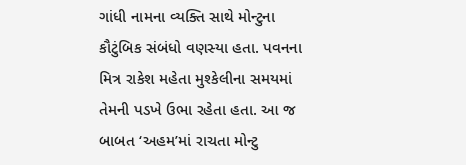ગાંધી નામના વ્યક્તિ સાથે મોન્ટુના કૌટુંબિક સંબંધો વણસ્યા હતા. પવનના મિત્ર રાકેશ મહેતા મુશ્કેલીના સમયમાં તેમની પડખે ઉભા રહેતા હતા. આ જ બાબત ‘અહમ’માં રાચતા મોન્ટુ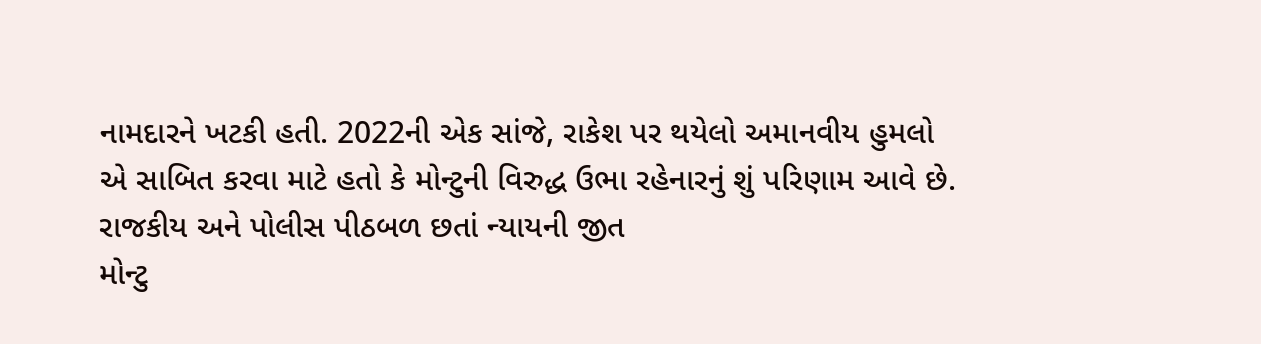નામદારને ખટકી હતી. 2022ની એક સાંજે, રાકેશ પર થયેલો અમાનવીય હુમલો એ સાબિત કરવા માટે હતો કે મોન્ટુની વિરુદ્ધ ઉભા રહેનારનું શું પરિણામ આવે છે.
રાજકીય અને પોલીસ પીઠબળ છતાં ન્યાયની જીત
મોન્ટુ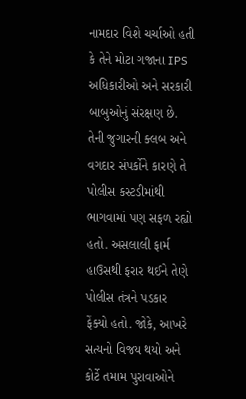નામદાર વિશે ચર્ચાઓ હતી કે તેને મોટા ગજાના IPS અધિકારીઓ અને સરકારી બાબુઓનું સંરક્ષણ છે. તેની જુગારની ક્લબ અને વગદાર સંપર્કોને કારણે તે પોલીસ કસ્ટડીમાંથી ભાગવામાં પણ સફળ રહ્યો હતો. અસલાલી ફાર્મ હાઉસથી ફરાર થઈને તેણે પોલીસ તંત્રને પડકાર ફેંક્યો હતો. જોકે, આખરે સત્યનો વિજય થયો અને કોર્ટે તમામ પુરાવાઓને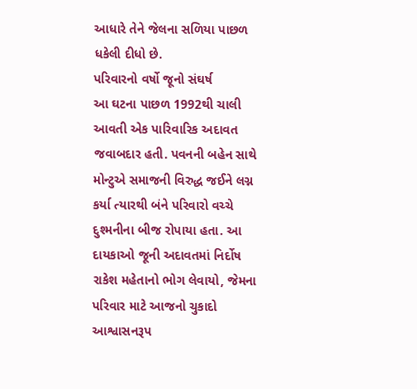આધારે તેને જેલના સળિયા પાછળ ધકેલી દીધો છે.
પરિવારનો વર્ષો જૂનો સંઘર્ષ
આ ઘટના પાછળ 1992થી ચાલી આવતી એક પારિવારિક અદાવત જવાબદાર હતી. પવનની બહેન સાથે મોન્ટુએ સમાજની વિરુદ્ધ જઈને લગ્ન કર્યા ત્યારથી બંને પરિવારો વચ્ચે દુશ્મનીના બીજ રોપાયા હતા. આ દાયકાઓ જૂની અદાવતમાં નિર્દોષ રાકેશ મહેતાનો ભોગ લેવાયો, જેમના પરિવાર માટે આજનો ચુકાદો આશ્વાસનરૂપ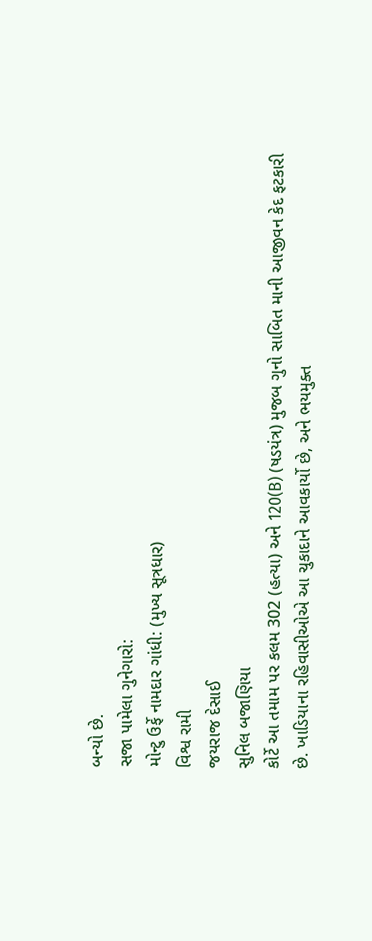બન્યો છે.
સજા પામેલા ગુનેગારો:
મોન્ટુ ઉર્ફે નામદાર ગાંધી: (મુખ્ય સૂત્રધાર)
વિશ્વ રામી
જયરાજ દેસાઈ
સુનિલ બજાણિયા
કોર્ટે આ તમામ પર કલમ 302 (હત્યા) અને 120(B) (ષડયંત્ર) મુજબ ગુનો સાબિત માની આજીવન કેદ ફટકારી છે. ખાડિયાના રહિવાસીઓએ આ ચુકાદાને આવકાર્યો છે, અને ભયમુક્ત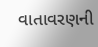વાતાવરણની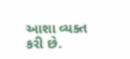આશા વ્યક્ત કરી છે.